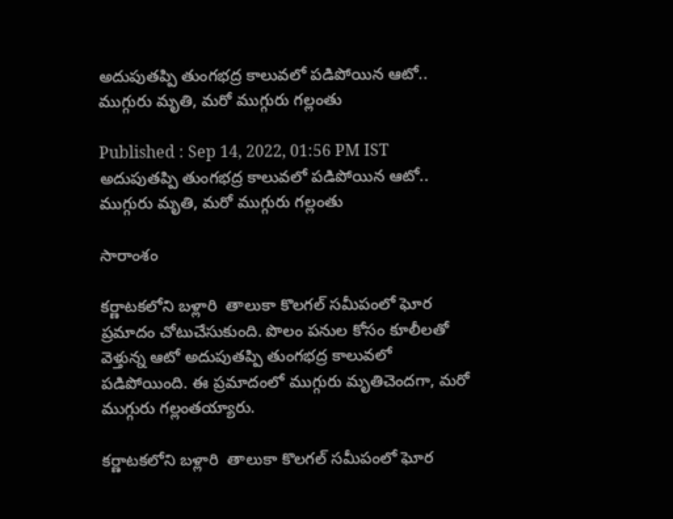అదుపుతప్పి తుంగభద్ర కాలువలో పడిపోయిన ఆటో.. ముగ్గురు మృతి, మరో ముగ్గురు గల్లంతు

Published : Sep 14, 2022, 01:56 PM IST
అదుపుతప్పి తుంగభద్ర కాలువలో పడిపోయిన ఆటో.. ముగ్గురు మృతి, మరో ముగ్గురు గల్లంతు

సారాంశం

కర్ణాటకలోని బళ్లారి  తాలుకా కొలగల్ సమీపంలో ఘోర ప్రమాదం చోటుచేసుకుంది. పొలం పనుల కోసం కూలీలతో వెళ్తున్న ఆటో అదుపుతప్పి తుంగభద్ర కాలువలో పడిపోయింది. ఈ ప్రమాదంలో ముగ్గురు మృతిచెందగా, మరో ముగ్గురు గల్లంతయ్యారు.

కర్ణాటకలోని బళ్లారి  తాలుకా కొలగల్ సమీపంలో ఘోర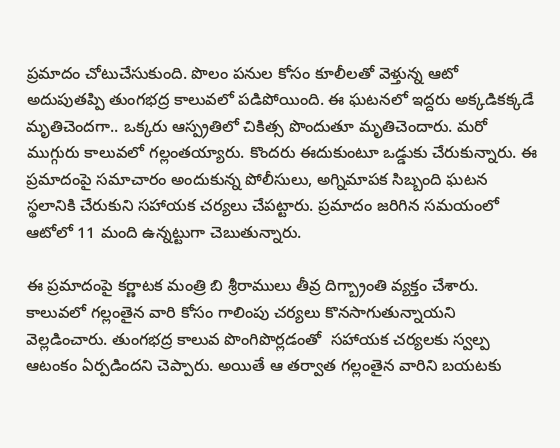ప్రమాదం చోటుచేసుకుంది. పొలం పనుల కోసం కూలీలతో వెళ్తున్న ఆటో అదుపుతప్పి తుంగభద్ర కాలువలో పడిపోయింది. ఈ ఘటనలో ఇద్దరు అక్కడికక్కడే మృతిచెందగా.. ఒక్కరు ఆస్ప్రతిలో చికిత్స పొందుతూ మృతిచెందారు. మరో ముగ్గురు కాలువలో గల్లంతయ్యారు. కొందరు ఈదుకుంటూ ఒడ్డుకు చేరుకున్నారు. ఈ ప్రమాదంపై సమాచారం అందుకున్న పోలీసులు, అగ్నిమాపక సిబ్బంది ఘటన స్థలానికి చేరుకుని సహాయక చర్యలు చేపట్టారు. ప్రమాదం జరిగిన సమయంలో ఆటోలో 11 మంది ఉన్నట్టుగా చెబుతున్నారు.

ఈ ప్రమాదంపై కర్ణాటక మంత్రి బి శ్రీరాములు తీవ్ర దిగ్బ్రాంతి వ్యక్తం చేశారు. కాలువలో గల్లంతైన వారి కోసం గాలింపు చర్యలు కొనసాగుతున్నాయని వెల్లడించారు. తుంగభద్ర కాలువ పొంగిపొర్లడంతో  సహాయక చర్యలకు స్వల్ప ఆటంకం ఏర్పడిందని చెప్పారు. అయితే ఆ తర్వాత గల్లంతైన వారిని బయటకు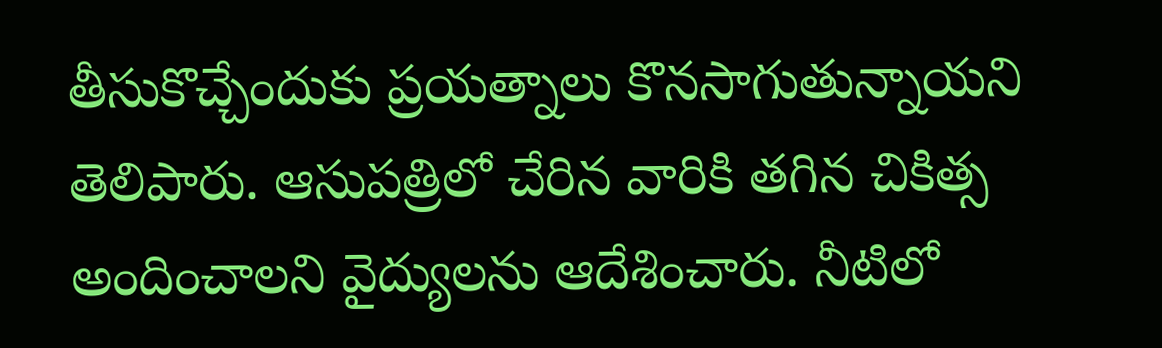తీసుకొచ్చేందుకు ప్రయత్నాలు కొనసాగుతున్నాయని తెలిపారు. ఆసుపత్రిలో చేరిన వారికి తగిన చికిత్స అందించాలని వైద్యులను ఆదేశించారు. నీటిలో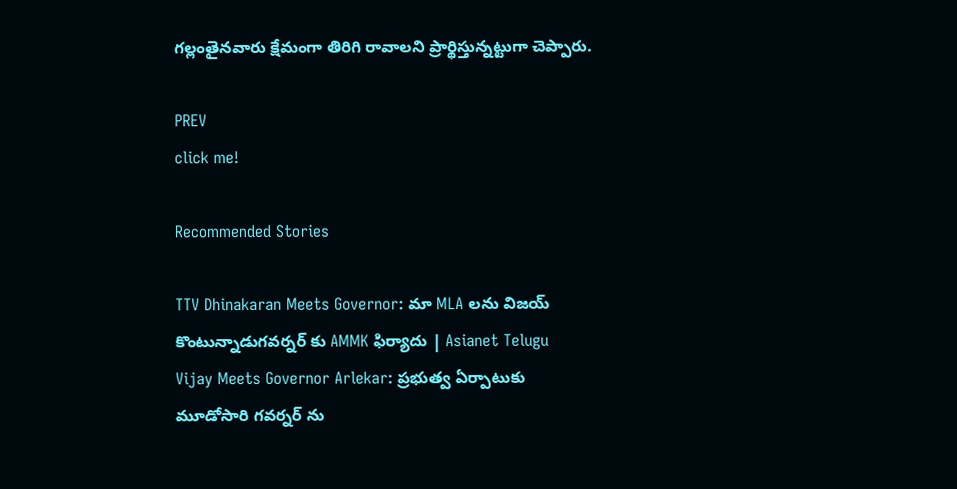గల్లంతైనవారు క్షేమంగా తిరిగి రావాలని ప్రార్థిస్తున్నట్టుగా చెప్పారు.

PREV
click me!

Recommended Stories

TTV Dhinakaran Meets Governor: మా MLA లను విజయ్ కొంటున్నాడుగవర్నర్ కు AMMK ఫిర్యాదు | Asianet Telugu
Vijay Meets Governor Arlekar: ప్రభుత్వ ఏర్పాటుకు మూడోసారి గవర్నర్ ను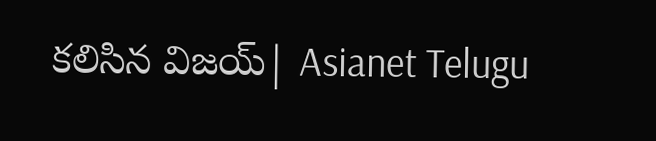కలిసిన విజయ్| Asianet Telugu